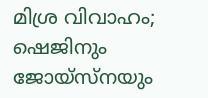മിശ്ര വിവാഹം; ഷെജിനും ജോയ്‌സ്‌നയും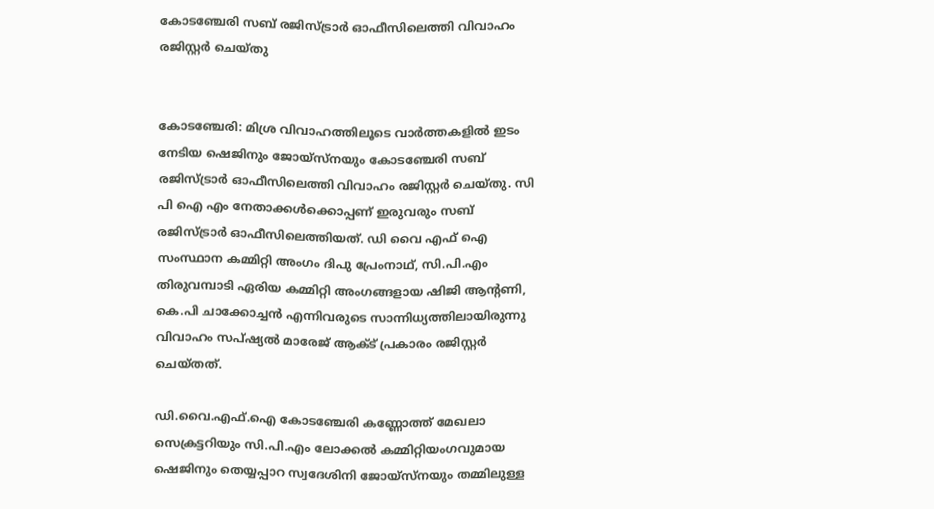കോടഞ്ചേരി സബ് രജിസ്ട്രാര്‍ ഓഫീസിലെത്തി വിവാഹം രജിസ്റ്റര്‍ ചെയ്തു


കോടഞ്ചേരി: മിശ്ര വിവാഹത്തിലൂടെ വാര്‍ത്തകളില്‍ ഇടം നേടിയ ഷെജിനും ജോയ്‌സ്‌നയും കോടഞ്ചേരി സബ് രജിസ്ട്രാര്‍ ഓഫീസിലെത്തി വിവാഹം രജിസ്റ്റര്‍ ചെയ്തു. സി പി ഐ എം നേതാക്കള്‍ക്കൊപ്പണ് ഇരുവരും സബ് രജിസ്ട്രാര്‍ ഓഫീസിലെത്തിയത്. ഡി വൈ എഫ് ഐ സംസ്ഥാന കമ്മിറ്റി അംഗം ദിപു പ്രേംനാഥ്, സി.പി.എം തിരുവമ്പാടി ഏരിയ കമ്മിറ്റി അംഗങ്ങളായ ഷിജി ആന്റണി, കെ.പി ചാക്കോച്ചന്‍ എന്നിവരുടെ സാന്നിധ്യത്തിലായിരുന്നു വിവാഹം സപ്ഷ്യല്‍ മാരേജ് ആക്ട് പ്രകാരം രജിസ്റ്റര്‍ ചെയ്തത്.

ഡി.വൈ.എഫ്.ഐ കോടഞ്ചേരി കണ്ണോത്ത് മേഖലാ സെക്രട്ടറിയും സി.പി.എം ലോക്കല്‍ കമ്മിറ്റിയംഗവുമായ ഷെജിനും തെയ്യപ്പാറ സ്വദേശിനി ജോയ്‌സ്‌നയും തമ്മിലുള്ള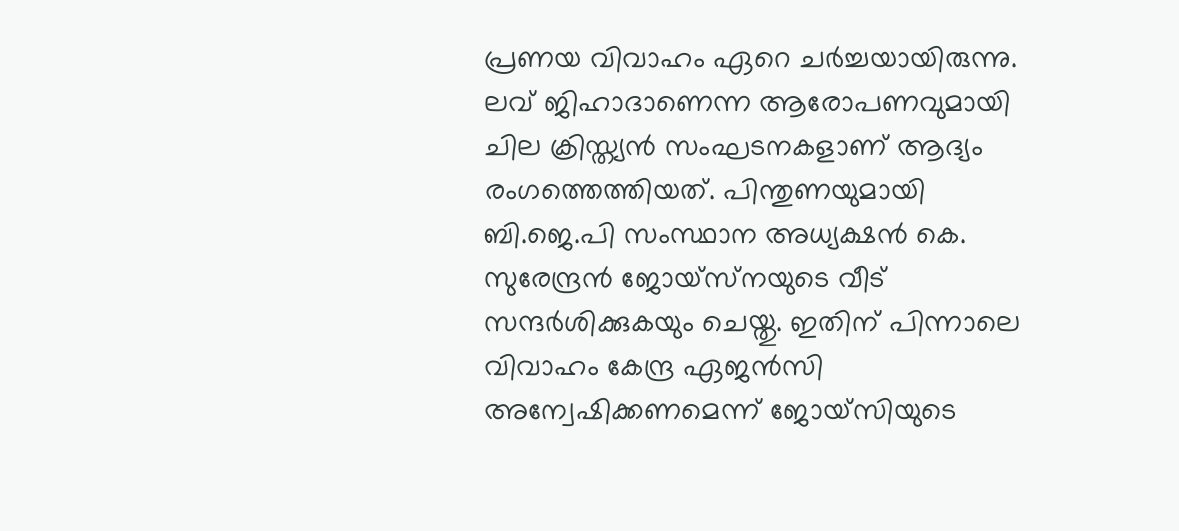പ്രണയ വിവാഹം ഏറെ ചര്‍ച്ചയായിരുന്നു. ലവ് ജിഹാദാണെന്ന ആരോപണവുമായി ചില ക്രിസ്ത്യന്‍ സംഘടനകളാണ് ആദ്യം രംഗത്തെത്തിയത്. പിന്തുണയുമായി ബി.ജെ.പി സംസ്ഥാന അധ്യക്ഷന്‍ കെ. സുരേന്ദ്രന്‍ ജോയ്‌സ്‌നയുടെ വീട് സന്ദര്‍ശിക്കുകയും ചെയ്തു. ഇതിന് പിന്നാലെ വിവാഹം കേന്ദ്ര ഏജന്‍സി അന്വേഷിക്കണമെന്ന് ജോയ്‌സിയുടെ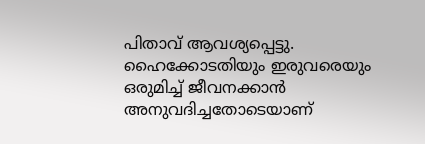പിതാവ് ആവശ്യപ്പെട്ടു. ഹൈക്കോടതിയും ഇരുവരെയും ഒരുമിച്ച് ജീവനക്കാന്‍ അനുവദിച്ചതോടെയാണ്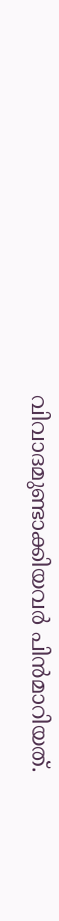വിവാദമുണ്ടാക്കിയവര്‍ പിന്‍മാറിയത്.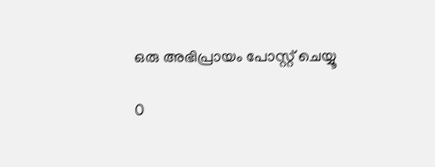ഒരു അഭിപ്രായം പോസ്റ്റ് ചെയ്യൂ

0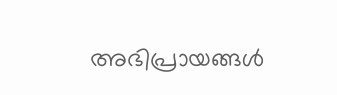അഭിപ്രായങ്ങള്‍